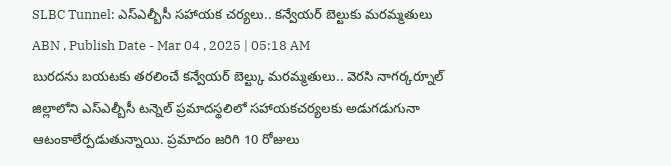SLBC Tunnel: ఎస్ఎల్బీసీ సహాయక చర్యలు.. కన్వేయర్ బెల్టుకు మరమ్మతులు
ABN , Publish Date - Mar 04 , 2025 | 05:18 AM
బురదను బయటకు తరలించే కన్వేయర్ బెల్ట్కు మరమ్మతులు.. వెరసి నాగర్కర్నూల్ జిల్లాలోని ఎస్ఎల్బీసీ టన్నెల్ ప్రమాదస్థలిలో సహాయకచర్యలకు అడుగడుగునా ఆటంకాలేర్పడుతున్నాయి. ప్రమాదం జరిగి 10 రోజులు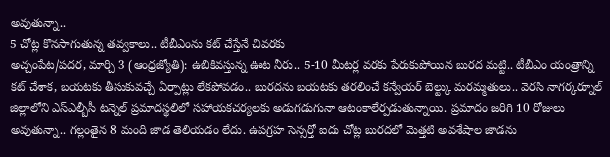అవుతున్నా..
5 చోట్ల కొనసాగుతున్న తవ్వకాలు.. టీబీఎంను కట్ చేస్తేనే చివరకు
అచ్చంపేట/పదర, మార్చి 3 (ఆంధ్రజ్యోతి): ఉబికివస్తున్న ఊట నీరు.. 5-10 మీటర్ల వరకు పేరుకుపోయిన బురద మట్టి.. టీబీఎం యంత్రాన్ని కట్ చేశాక, బయటకు తీసుకువచ్చే ఏర్పాట్లు లేకపోవడం.. బురదను బయటకు తరలించే కన్వేయర్ బెల్ట్కు మరమ్మతులు.. వెరసి నాగర్కర్నూల్ జిల్లాలోని ఎస్ఎల్బీసీ టన్నెల్ ప్రమాదస్థలిలో సహాయకచర్యలకు అడుగడుగునా ఆటంకాలేర్పడుతున్నాయి. ప్రమాదం జరిగి 10 రోజులు అవుతున్నా.. గల్లంతైన 8 మంది జాడ తెలియడం లేదు. ఉపగ్రహ సెన్సర్తో ఐదు చోట్ల బురదలో మెత్తటి అవశేషాల జాడను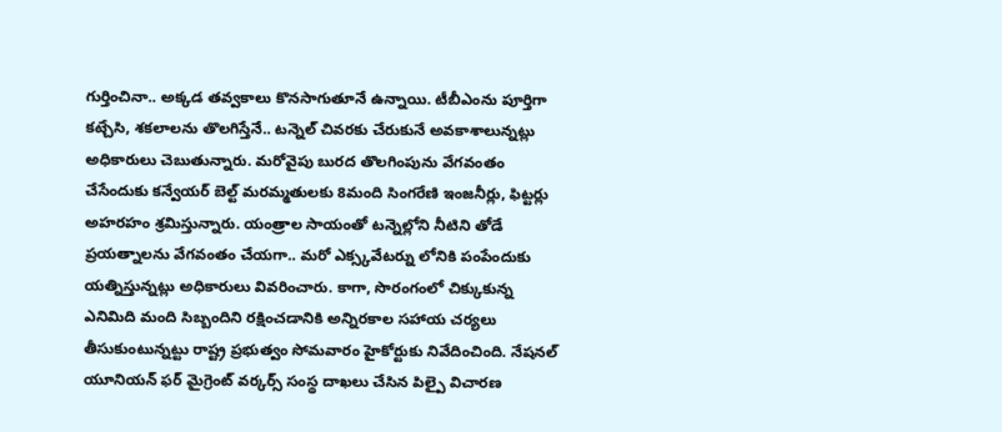గుర్తించినా.. అక్కడ తవ్వకాలు కొనసాగుతూనే ఉన్నాయి. టీబీఎంను పూర్తిగా కట్చేసి, శకలాలను తొలగిస్తేనే.. టన్నెల్ చివరకు చేరుకునే అవకాశాలున్నట్లు అధికారులు చెబుతున్నారు. మరోవైపు బురద తొలగింపును వేగవంతం చేసేందుకు కన్వేయర్ బెల్ట్ మరమ్మతులకు 8మంది సింగరేణి ఇంజనీర్లు, ఫిట్టర్లు అహరహం శ్రమిస్తున్నారు. యంత్రాల సాయంతో టన్నెల్లోని నీటిని తోడే ప్రయత్నాలను వేగవంతం చేయగా.. మరో ఎక్స్కవేటర్ను లోనికి పంపేందుకు యత్నిస్తున్నట్లు అధికారులు వివరించారు. కాగా, సొరంగంలో చిక్కుకున్న ఎనిమిది మంది సిబ్బందిని రక్షించడానికి అన్నిరకాల సహాయ చర్యలు తీసుకుంటున్నట్టు రాష్ట్ర ప్రభుత్వం సోమవారం హైకోర్టుకు నివేదించింది. నేషనల్ యూనియన్ ఫర్ మైగ్రెంట్ వర్కర్స్ సంస్థ దాఖలు చేసిన పిల్పై విచారణ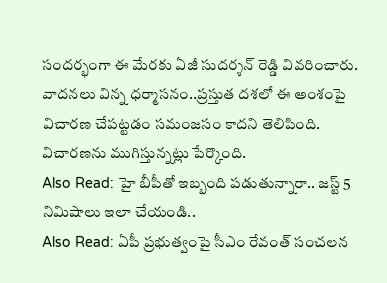సందర్భంగా ఈ మేరకు ఏజీ సుదర్శన్ రెడ్డి వివరించారు. వాదనలు విన్న ధర్మాసనం..ప్రస్తుత దశలో ఈ అంశంపై విచారణ చేపట్టడం సమంజసం కాదని తెలిపింది. విచారణను ముగిస్తున్నట్లు పేర్కొంది.
Also Read: హై బీపీతో ఇబ్బంది పడుతున్నారా.. జస్ట్ 5 నిమిషాలు ఇలా చేయండి..
Also Read: ఏపీ ప్రభుత్వంపై సీఎం రేవంత్ సంచలన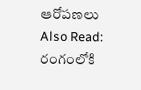ఆరోపణలు
Also Read: రంగంలోకి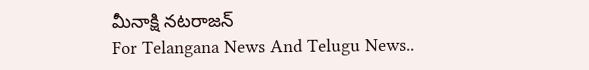మీనాక్షి నటరాజన్
For Telangana News And Telugu News..